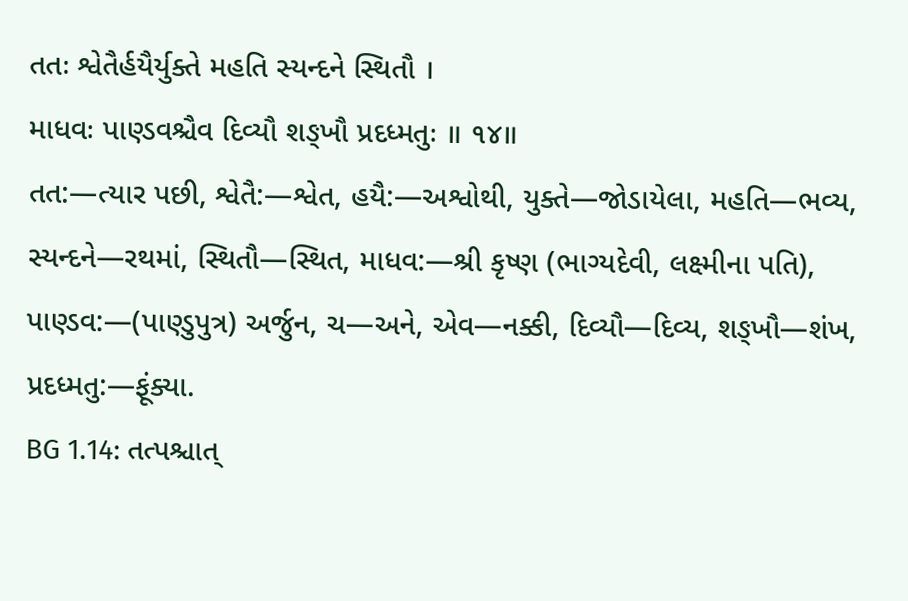તતઃ શ્વેતૈર્હયૈર્યુક્તે મહતિ સ્યન્દને સ્થિતૌ ।
માધવઃ પાણ્ડવશ્ચૈવ દિવ્યૌ શઙ્ખૌ પ્રદધ્મતુઃ ॥ ૧૪॥
તત:—ત્યાર પછી, શ્વેતૈ:—શ્વેત, હયૈ:—અશ્વોથી, યુક્તે—જોડાયેલા, મહતિ—ભવ્ય, સ્યન્દને—રથમાં, સ્થિતૌ—સ્થિત, માધવ:—શ્રી કૃષ્ણ (ભાગ્યદેવી, લક્ષ્મીના પતિ), પાણ્ડવ:—(પાણ્ડુપુત્ર) અર્જુન, ચ—અને, એવ—નક્કી, દિવ્યૌ—દિવ્ય, શઙ્ખૌ—શંખ, પ્રદધ્મતુ:—ફૂંક્યા.
BG 1.14: તત્પશ્ચાત્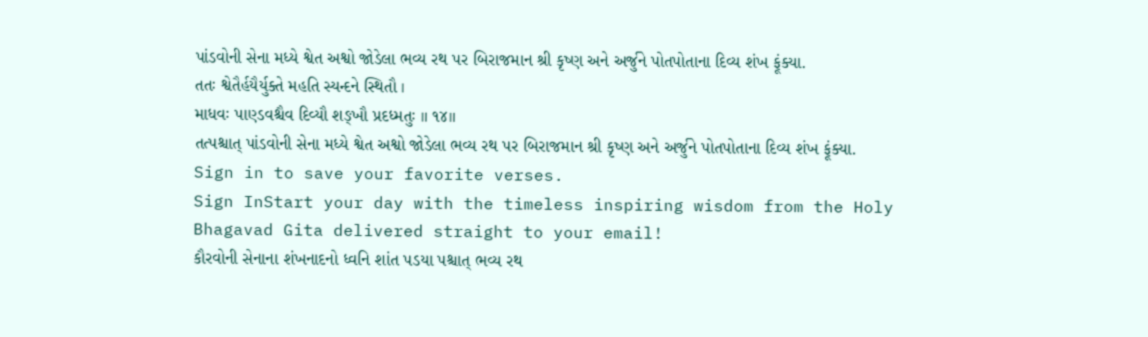પાંડવોની સેના મધ્યે શ્વેત અશ્વો જોડેલા ભવ્ય રથ પર બિરાજમાન શ્રી કૃષ્ણ અને અર્જુને પોતપોતાના દિવ્ય શંખ ફૂંક્યા.
તતઃ શ્વેતૈર્હયૈર્યુક્તે મહતિ સ્યન્દને સ્થિતૌ ।
માધવઃ પાણ્ડવશ્ચૈવ દિવ્યૌ શઙ્ખૌ પ્રદધ્મતુઃ ॥ ૧૪॥
તત્પશ્ચાત્ પાંડવોની સેના મધ્યે શ્વેત અશ્વો જોડેલા ભવ્ય રથ પર બિરાજમાન શ્રી કૃષ્ણ અને અર્જુને પોતપોતાના દિવ્ય શંખ ફૂંક્યા.
Sign in to save your favorite verses.
Sign InStart your day with the timeless inspiring wisdom from the Holy Bhagavad Gita delivered straight to your email!
કૌરવોની સેનાના શંખનાદનો ધ્વનિ શાંત પડયા પશ્ચાત્ ભવ્ય રથ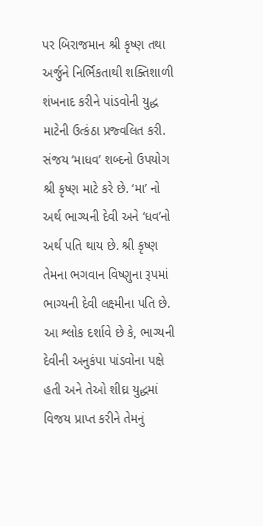પર બિરાજમાન શ્રી કૃષ્ણ તથા અર્જુને નિર્ભિકતાથી શક્તિશાળી શંખનાદ કરીને પાંડવોની યુદ્ધ માટેની ઉત્કંઠા પ્રજ્વલિત કરી.
સંજય ‘માધવ’ શબ્દનો ઉપયોગ શ્રી કૃષ્ણ માટે કરે છે. ‘મા’ નો અર્થ ભાગ્યની દેવી અને ‘ધવ’નો અર્થ પતિ થાય છે. શ્રી કૃષ્ણ તેમના ભગવાન વિષ્ણુના રૂપમાં ભાગ્યની દેવી લક્ષ્મીના પતિ છે. આ શ્લોક દર્શાવે છે કે, ભાગ્યની દેવીની અનુકંપા પાંડવોના પક્ષે હતી અને તેઓ શીઘ્ર યુદ્ધમાં વિજય પ્રાપ્ત કરીને તેમનું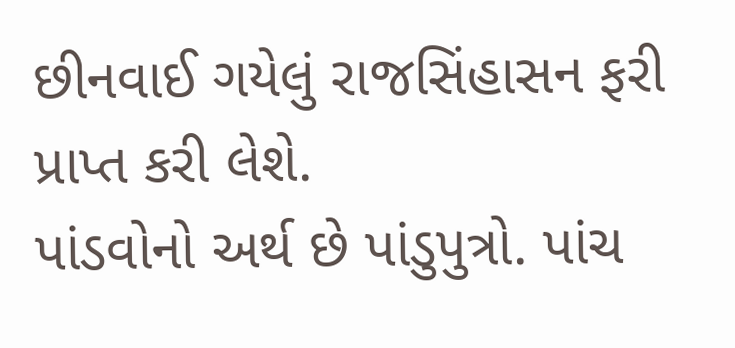છીનવાઈ ગયેલું રાજસિંહાસન ફરી પ્રાપ્ત કરી લેશે.
પાંડવોનો અર્થ છે પાંડુપુત્રો. પાંચ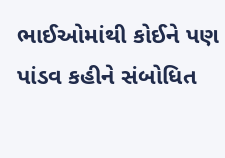ભાઈઓમાંથી કોઈને પણ પાંડવ કહીને સંબોધિત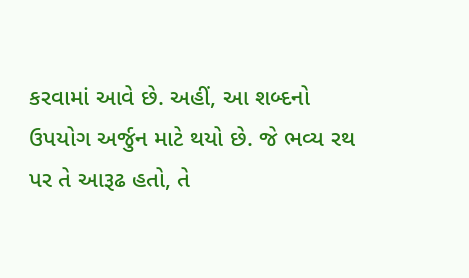કરવામાં આવે છે. અહીં, આ શબ્દનો ઉપયોગ અર્જુન માટે થયો છે. જે ભવ્ય રથ પર તે આરૂઢ હતો, તે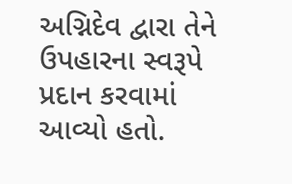અગ્નિદેવ દ્વારા તેને ઉપહારના સ્વરૂપે પ્રદાન કરવામાં આવ્યો હતો.